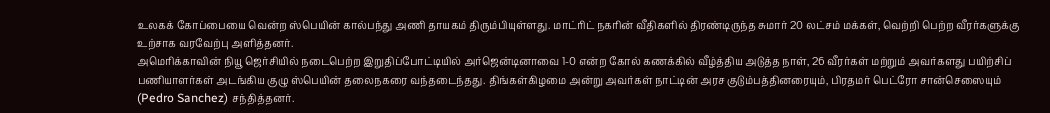உலகக் கோப்பையை வென்ற ஸ்பெயின் கால்பந்து அணி தாயகம் திரும்பியுள்ளது. மாட்ரிட் நகரின் வீதிகளில் திரண்டிருந்த சுமார் 20 லட்சம் மக்கள், வெற்றி பெற்ற வீரர்களுக்கு உற்சாக வரவேற்பு அளித்தனர்.
அமெரிக்காவின் நியூ ஜெர்சியில் நடைபெற்ற இறுதிப்போட்டியில் அர்ஜென்டினாவை 1-0 என்ற கோல் கணக்கில் வீழ்த்திய அடுத்த நாள், 26 வீரர்கள் மற்றும் அவர்களது பயிற்சிப் பணியாளர்கள் அடங்கிய குழு ஸ்பெயின் தலைநகரை வந்தடைந்தது. திங்கள்கிழமை அன்று அவர்கள் நாட்டின் அரச குடும்பத்தினரையும், பிரதமர் பெட்ரோ சான்செஸையும் (Pedro Sanchez) சந்தித்தனர்.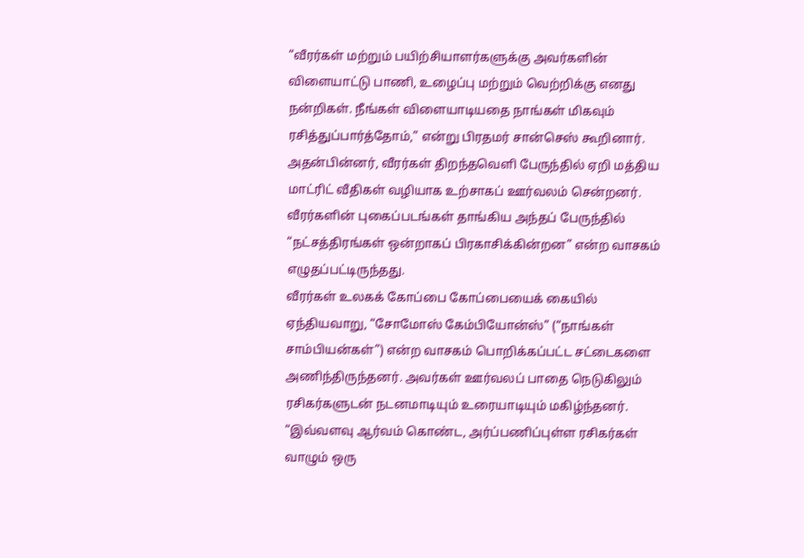“வீரர்கள் மற்றும் பயிற்சியாளர்களுக்கு அவர்களின் விளையாட்டு பாணி, உழைப்பு மற்றும் வெற்றிக்கு எனது நன்றிகள். நீங்கள் விளையாடியதை நாங்கள் மிகவும் ரசித்துப்பார்த்தோம்,” என்று பிரதமர் சான்செஸ் கூறினார்.
அதன்பின்னர், வீரர்கள் திறந்தவெளி பேருந்தில் ஏறி மத்திய மாட்ரிட் வீதிகள் வழியாக உற்சாகப் ஊர்வலம் சென்றனர். வீரர்களின் புகைப்படங்கள் தாங்கிய அந்தப் பேருந்தில் “நட்சத்திரங்கள் ஒன்றாகப் பிரகாசிக்கின்றன” என்ற வாசகம் எழுதப்பட்டிருந்தது.
வீரர்கள் உலகக் கோப்பை கோப்பையைக் கையில் ஏந்தியவாறு, “சோமோஸ் கேம்பியோன்ஸ்” (“நாங்கள் சாம்பியன்கள்”) என்ற வாசகம் பொறிக்கப்பட்ட சட்டைகளை அணிந்திருந்தனர். அவர்கள் ஊர்வலப் பாதை நெடுகிலும் ரசிகர்களுடன் நடனமாடியும் உரையாடியும் மகிழ்ந்தனர்.
“இவ்வளவு ஆர்வம் கொண்ட, அர்ப்பணிப்புள்ள ரசிகர்கள் வாழும் ஒரு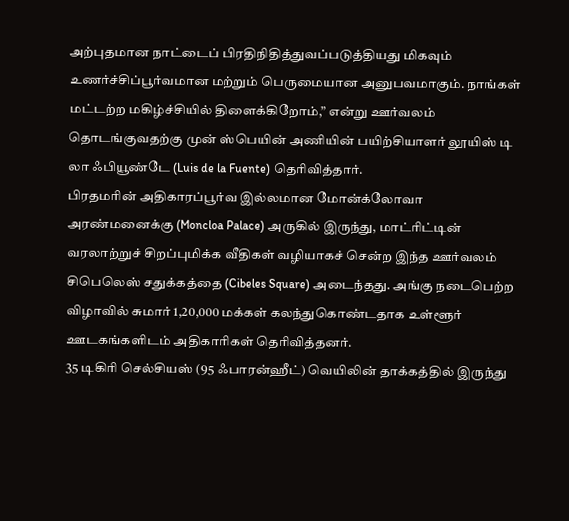அற்புதமான நாட்டைப் பிரதிநிதித்துவப்படுத்தியது மிகவும் உணர்ச்சிப்பூர்வமான மற்றும் பெருமையான அனுபவமாகும். நாங்கள் மட்டற்ற மகிழ்ச்சியில் திளைக்கிறோம்,” என்று ஊர்வலம் தொடங்குவதற்கு முன் ஸ்பெயின் அணியின் பயிற்சியாளர் லூயிஸ் டி லா ஃபியூண்டே (Luis de la Fuente) தெரிவித்தார்.
பிரதமரின் அதிகாரப்பூர்வ இல்லமான மோன்க்லோவா அரண்மனைக்கு (Moncloa Palace) அருகில் இருந்து, மாட்ரிட்டின் வரலாற்றுச் சிறப்புமிக்க வீதிகள் வழியாகச் சென்ற இந்த ஊர்வலம் சிபெலெஸ் சதுக்கத்தை (Cibeles Square) அடைந்தது. அங்கு நடைபெற்ற விழாவில் சுமார் 1,20,000 மக்கள் கலந்துகொண்டதாக உள்ளூர் ஊடகங்களிடம் அதிகாரிகள் தெரிவித்தனர்.
35 டிகிரி செல்சியஸ் (95 ஃபாரன்ஹீட்) வெயிலின் தாக்கத்தில் இருந்து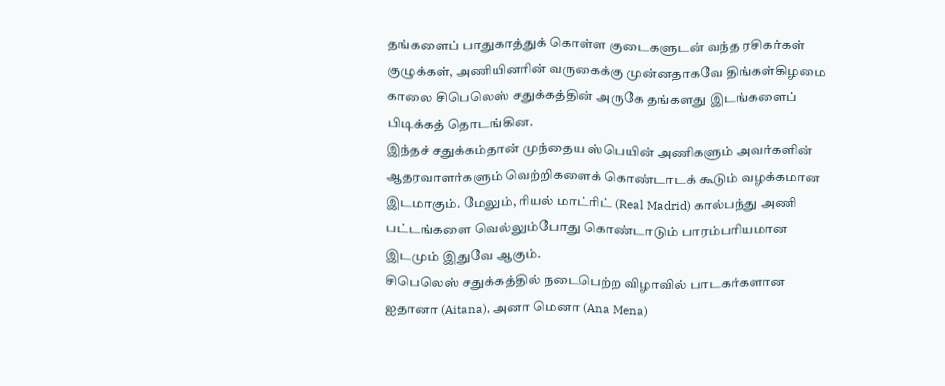தங்களைப் பாதுகாத்துக் கொள்ள குடைகளுடன் வந்த ரசிகர்கள் குழுக்கள், அணியினரின் வருகைக்கு முன்னதாகவே திங்கள்கிழமை காலை சிபெலெஸ் சதுக்கத்தின் அருகே தங்களது இடங்களைப் பிடிக்கத் தொடங்கின.
இந்தச் சதுக்கம்தான் முந்தைய ஸ்பெயின் அணிகளும் அவர்களின் ஆதரவாளர்களும் வெற்றிகளைக் கொண்டாடக் கூடும் வழக்கமான இடமாகும். மேலும், ரியல் மாட்ரிட் (Real Madrid) கால்பந்து அணி பட்டங்களை வெல்லும்போது கொண்டாடும் பாரம்பரியமான இடமும் இதுவே ஆகும்.
சிபெலெஸ் சதுக்கத்தில் நடைபெற்ற விழாவில் பாடகர்களான ஐதானா (Aitana), அனா மெனா (Ana Mena)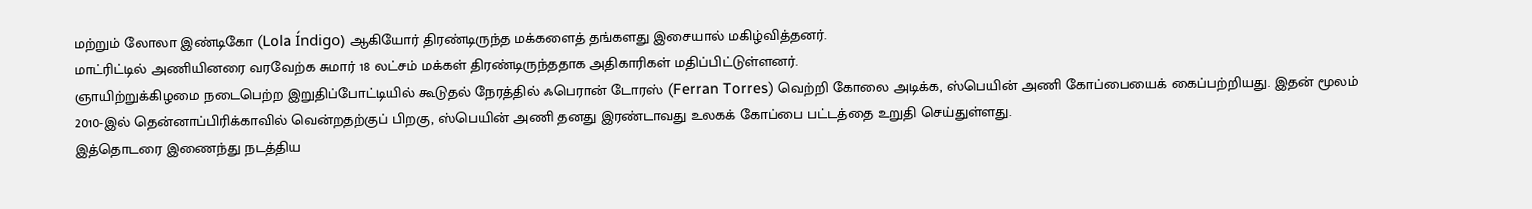மற்றும் லோலா இண்டிகோ (Lola Índigo) ஆகியோர் திரண்டிருந்த மக்களைத் தங்களது இசையால் மகிழ்வித்தனர்.
மாட்ரிட்டில் அணியினரை வரவேற்க சுமார் 18 லட்சம் மக்கள் திரண்டிருந்ததாக அதிகாரிகள் மதிப்பிட்டுள்ளனர்.
ஞாயிற்றுக்கிழமை நடைபெற்ற இறுதிப்போட்டியில் கூடுதல் நேரத்தில் ஃபெரான் டோரஸ் (Ferran Torres) வெற்றி கோலை அடிக்க, ஸ்பெயின் அணி கோப்பையைக் கைப்பற்றியது. இதன் மூலம் 2010-இல் தென்னாப்பிரிக்காவில் வென்றதற்குப் பிறகு, ஸ்பெயின் அணி தனது இரண்டாவது உலகக் கோப்பை பட்டத்தை உறுதி செய்துள்ளது.
இத்தொடரை இணைந்து நடத்திய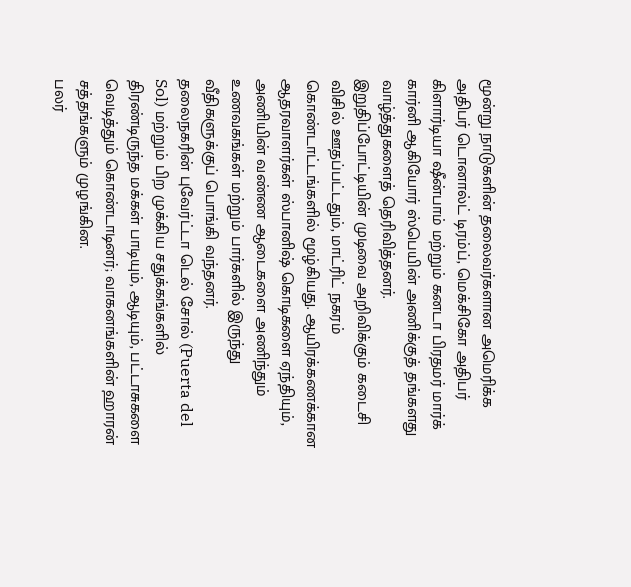மூன்று நாடுகளின் தலைவர்களான அமெரிக்க அதிபர் டொனால்ட் டிரம்ப், மெக்சிகோ அதிபர் கிளார்டியா ஷீன்பாம் மற்றும் கனடா பிரதமர் மார்க் கார்னி ஆகியோர் ஸ்பெயின் அணிக்குத் தங்களது வாழ்த்துகளைத் தெரிவித்தனர்.
இறுதிப்போட்டியின் முடிவை அறிவிக்கும் கடைசி விசில் ஊதப்பட்டதும், மாட்ரிட் நகரம் கொண்டாட்டங்களில் மூழ்கியது. ஆயிரக்கணக்கான ஆதரவாளர்கள் ஸ்பானிஷ் கொடிகளை ஏந்தியும், அணியின் வண்ண ஆடைகளை அணிந்தும் உணவகங்கள் மற்றும் பார்களில் இருந்து வீதிகளுக்குப் பொங்கி வந்தனர்.
தலைநகரின் புவேர்ட்டா டெல் சோல் (Puerta del Sol) மற்றும் பிற முக்கிய சதுக்கங்களில் திரண்டிருந்த மக்கள் பாடியும், ஆடியும், பட்டாசுகளை வெடித்தும் கொண்டாடினர்; வாகனங்களின் ஹாரன் சத்தங்களும் முழங்கின.
பலர்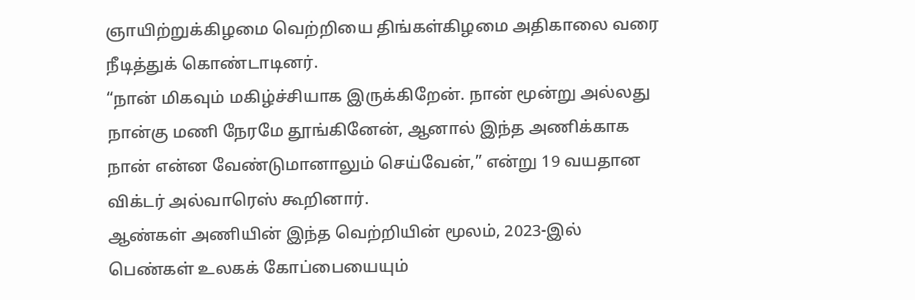ஞாயிற்றுக்கிழமை வெற்றியை திங்கள்கிழமை அதிகாலை வரை நீடித்துக் கொண்டாடினர்.
“நான் மிகவும் மகிழ்ச்சியாக இருக்கிறேன். நான் மூன்று அல்லது நான்கு மணி நேரமே தூங்கினேன், ஆனால் இந்த அணிக்காக நான் என்ன வேண்டுமானாலும் செய்வேன்,” என்று 19 வயதான விக்டர் அல்வாரெஸ் கூறினார்.
ஆண்கள் அணியின் இந்த வெற்றியின் மூலம், 2023-இல் பெண்கள் உலகக் கோப்பையையும்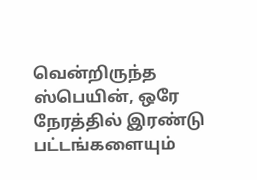வென்றிருந்த ஸ்பெயின், ஒரே நேரத்தில் இரண்டு பட்டங்களையும்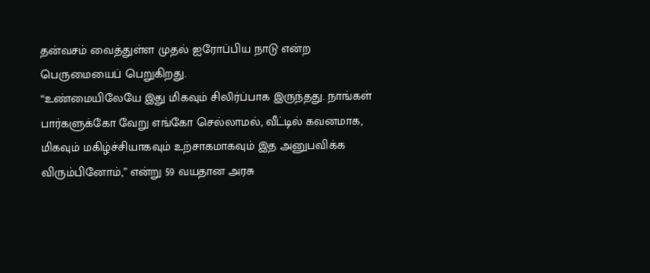தன்வசம் வைத்துள்ள முதல் ஐரோப்பிய நாடு என்ற பெருமையைப் பெறுகிறது.
“உண்மையிலேயே இது மிகவும் சிலிர்ப்பாக இருந்தது. நாங்கள் பார்களுக்கோ வேறு எங்கோ செல்லாமல், வீட்டில் கவனமாக, மிகவும் மகிழ்ச்சியாகவும் உற்சாகமாகவும் இத அனுபவிக்க விரும்பினோம்,” என்று 59 வயதான அரசு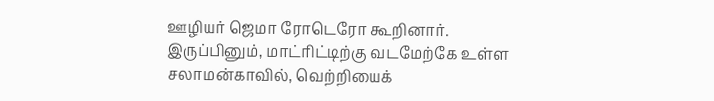ஊழியர் ஜெமா ரோடெரோ கூறினார்.
இருப்பினும், மாட்ரிட்டிற்கு வடமேற்கே உள்ள சலாமன்காவில், வெற்றியைக்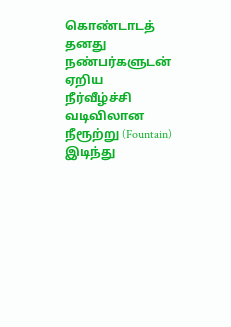கொண்டாடத் தனது நண்பர்களுடன் ஏறிய நீர்வீழ்ச்சி வடிவிலான நீரூற்று (Fountain) இடிந்து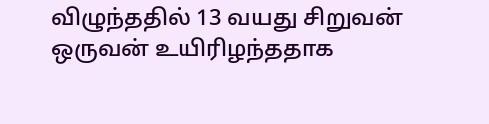விழுந்ததில் 13 வயது சிறுவன் ஒருவன் உயிரிழந்ததாக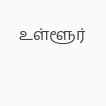உள்ளூர்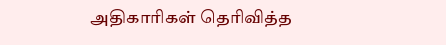அதிகாரிகள் தெரிவித்த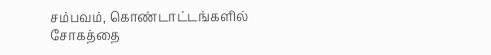சம்பவம், கொண்டாட்டங்களில் சோகத்தை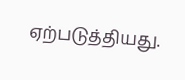ஏற்படுத்தியது.